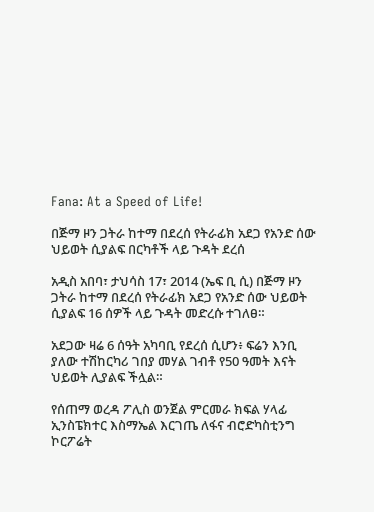Fana: At a Speed of Life!

በጅማ ዞን ጋትራ ከተማ በደረሰ የትራፊክ አደጋ የአንድ ሰው ህይወት ሲያልፍ በርካቶች ላይ ጉዳት ደረሰ

አዲስ አበባ፣ ታህሳስ 17፣ 2014 (ኤፍ ቢ ሲ) በጅማ ዞን ጋትራ ከተማ በደረሰ የትራፊክ አደጋ የአንድ ሰው ህይወት ሲያልፍ 16 ሰዎች ላይ ጉዳት መድረሱ ተገለፀ።

አደጋው ዛሬ 6 ሰዓት አካባቢ የደረሰ ሲሆን፥ ፍሬን እንቢ ያለው ተሽከርካሪ ገበያ መሃል ገብቶ የ50 ዓመት እናት ህይወት ሊያልፍ ችሏል።

የሰጠማ ወረዳ ፖሊስ ወንጀል ምርመራ ክፍል ሃላፊ ኢንስፔክተር እስማኤል እርገጤ ለፋና ብሮድካስቲንግ ኮርፖሬት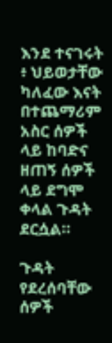እንደ ተናገሩት ፥ ህይወታቸው ካለፈው እናት በተጨማሪም አስር ሰዎች ላይ ከባድና ዘጠኝ ሰዎች ላይ ደግሞ ቀላል ጉዳት ደርሷል።

ጉዳት የደረሰባቸው ሰዎች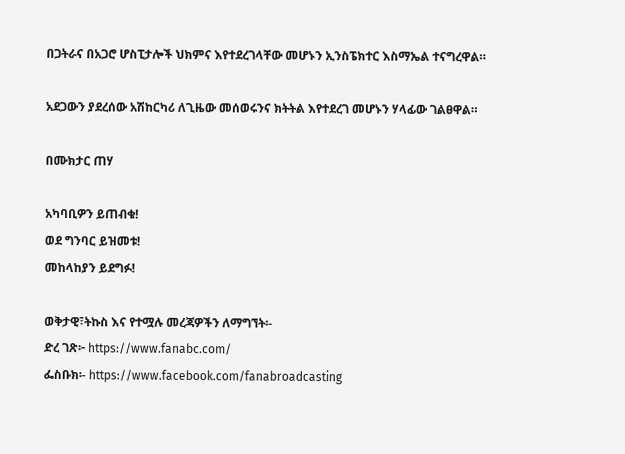በጋትራና በአጋሮ ሆስፒታሎች ህክምና እየተደረገላቸው መሆኑን ኢንስፔክተር እስማኤል ተናግረዋል።

አደጋውን ያደረሰው አሽከርካሪ ለጊዜው መሰወሩንና ክትትል እየተደረገ መሆኑን ሃላፊው ገልፀዋል።

በሙክታር ጠሃ

አካባቢዎን ይጠብቁ!
ወደ ግንባር ይዝመቱ!
መከላከያን ይደግፉ!

ወቅታዊ፣ትኩስ እና የተሟሉ መረጃዎችን ለማግኘት፡-
ድረ ገጽ፦ https://www.fanabc.com/
ፌስቡክ፡- https://www.facebook.com/fanabroadcasting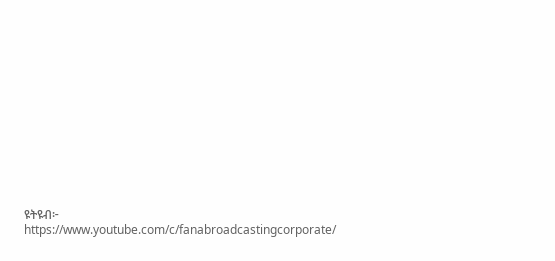ዩትዩብ፦ https://www.youtube.com/c/fanabroadcastingcorporate/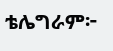ቴሌግራም፦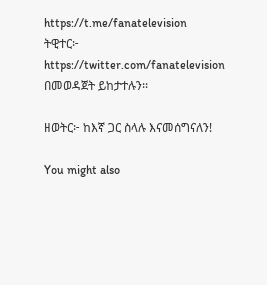https://t.me/fanatelevision
ትዊተር፦ https://twitter.com/fanatelevision በመወዳጀት ይከታተሉን፡፡

ዘወትር፦ ከእኛ ጋር ስላሉ እናመሰግናለን!

You might also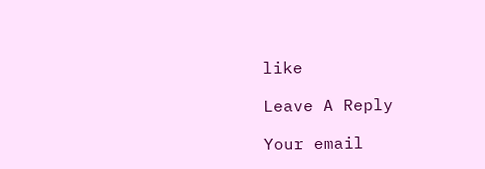like

Leave A Reply

Your email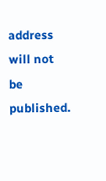address will not be published.